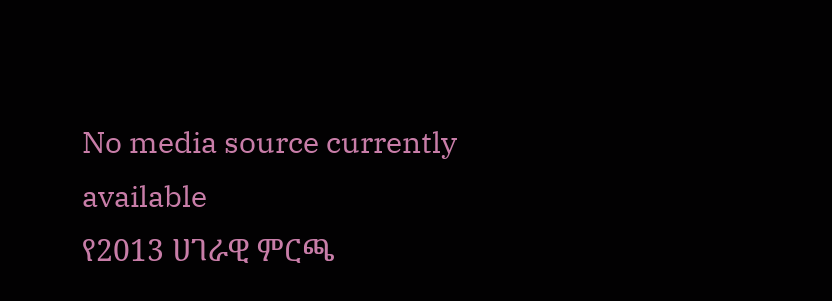No media source currently available
የ2013 ሀገራዊ ምርጫ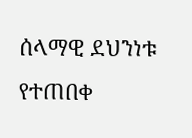ሰላማዊ ደህንነቱ የተጠበቀ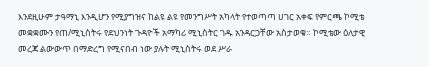እንደዚሁም ታዓማኒ እንዲሆን የሚያግዝና ከልዩ ልዩ የመንግሥት አካላት የተወጣጣ ሀገር አቀፍ የምርጫ ኮሚቴ መቋቋሙን የጠ/ሚኒስትሩ የደህንነት ጉዳዮች አማካሪ ሚኒስትር ገዱ አንዳርጋቸው አስታወቁ። ኮሚቴው ዕለታዊ መረጃ ልውውጥ በማድረግ የሚናበብ ነው ያሉት ሚኒስትሩ ወደ ሥራ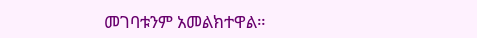መገባቱንም አመልክተዋል።